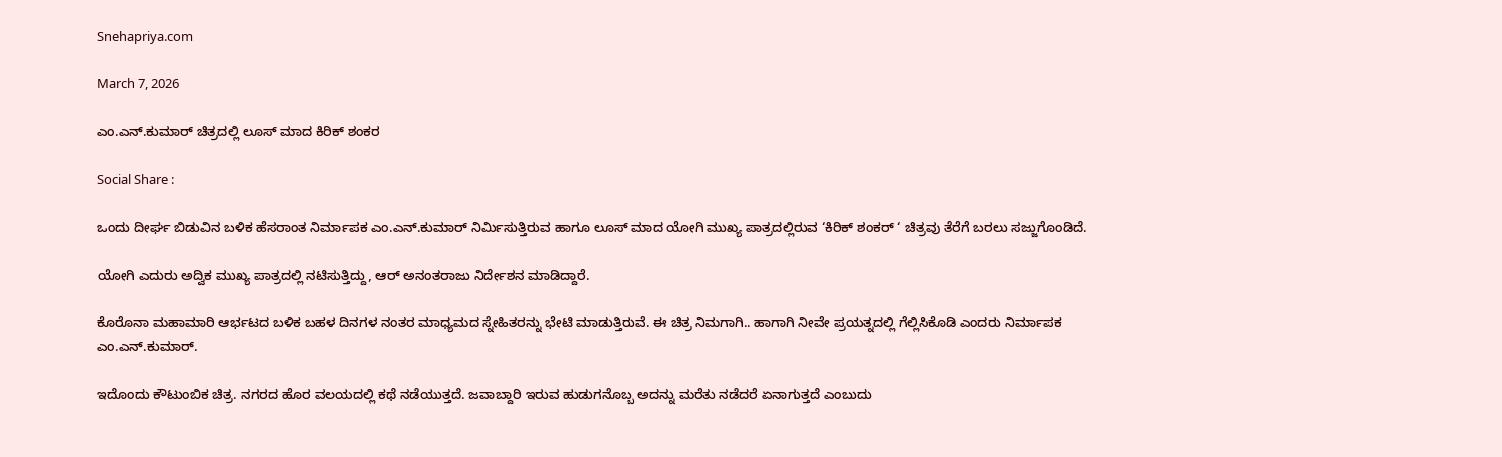Snehapriya.com

March 7, 2026

ಎಂ.ಎನ್.ಕುಮಾರ್ ಚಿತ್ರದಲ್ಲಿ ಲೂಸ್ ಮಾದ ಕಿರಿಕ್ ಶಂಕರ

Social Share :

ಒಂದು ದೀರ್ಘ ಬಿಡುವಿನ ಬಳಿಕ ಹೆಸರಾಂತ ನಿರ್ಮಾಪಕ ಎಂ.ಎನ್.ಕುಮಾರ್ ನಿರ್ಮಿಸುತ್ತಿರುವ ಹಾಗೂ ಲೂಸ್ ಮಾದ ಯೋಗಿ ಮುಖ್ಯ ಪಾತ್ರದಲ್ಲಿರುವ ‘ಕಿರಿಕ್ ಶಂಕರ್ ‘ ಚಿತ್ರವು ತೆರೆಗೆ ಬರಲು ಸಜ್ಜುಗೊಂಡಿದೆ.

ಯೋಗಿ ಎದುರು ಅದ್ವಿಕ ಮುಖ್ಯ ಪಾತ್ರದಲ್ಲಿ ನಟಿಸುತ್ತಿದ್ದು, ಆರ್ ಅನಂತರಾಜು ನಿರ್ದೇಶನ ಮಾಡಿದ್ದಾರೆ.

ಕೊರೊನಾ ಮಹಾಮಾರಿ ಆರ್ಭಟದ ಬಳಿಕ ಬಹಳ ದಿನಗಳ ನಂತರ ಮಾಧ್ಯಮದ ಸ್ನೇಹಿತರನ್ನು ಭೇಟಿ ಮಾಡುತ್ತಿರುವೆ. ಈ ಚಿತ್ರ ನಿಮಗಾಗಿ.. ಹಾಗಾಗಿ ನೀವೇ ಪ್ರಯತ್ನದಲ್ಲಿ ಗೆಲ್ಲಿಸಿಕೊಡಿ ಎಂದರು ನಿರ್ಮಾಪಕ ಎಂ.ಎನ್.ಕುಮಾರ್.

ಇದೊಂದು ಕೌಟುಂಬಿಕ ಚಿತ್ರ. ನಗರದ ಹೊರ ವಲಯದಲ್ಲಿ ಕಥೆ ನಡೆಯುತ್ತದೆ. ಜವಾಬ್ದಾರಿ ಇರುವ ಹುಡುಗನೊಬ್ಬ ಅದನ್ನು ಮರೆತು ನಡೆದರೆ ಏನಾಗುತ್ತದೆ ಎಂಬುದು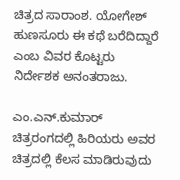ಚಿತ್ರದ ಸಾರಾಂಶ. ಯೋಗೇಶ್ ಹುಣಸೂರು ಈ ಕಥೆ ಬರೆದಿದ್ದಾರೆ ಎಂಬ ವಿವರ ಕೊಟ್ಟರು ನಿರ್ದೇಶಕ ಅನಂತರಾಜು.

ಎಂ.ಎನ್.ಕುಮಾರ್ ಚಿತ್ರರಂಗದಲ್ಲಿ ಹಿರಿಯರು ಅವರ ಚಿತ್ರದಲ್ಲಿ ಕೆಲಸ ಮಾಡಿರುವುದು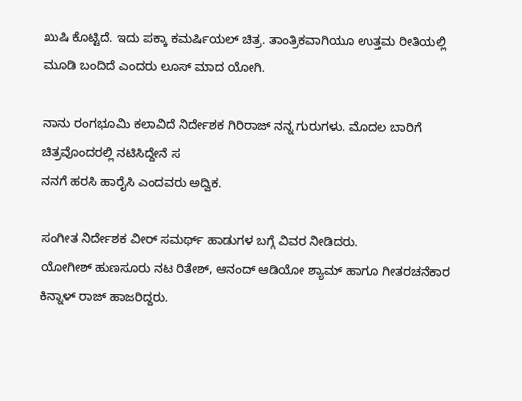ಖುಷಿ ಕೊಟ್ಟಿದೆ. ಇದು ಪಕ್ಕಾ ಕಮರ್ಷಿಯಲ್ ಚಿತ್ರ. ತಾಂತ್ರಿಕವಾಗಿಯೂ ಉತ್ತಮ ರೀತಿಯಲ್ಲಿ ಮೂಡಿ ಬಂದಿದೆ ಎಂದರು ಲೂಸ್ ಮಾದ ಯೋಗಿ.

ನಾನು ರಂಗಭೂಮಿ ಕಲಾವಿದೆ ನಿರ್ದೇಶಕ ಗಿರಿರಾಜ್ ನನ್ನ ಗುರುಗಳು. ಮೊದಲ ಬಾರಿಗೆ ಚಿತ್ರವೊಂದರಲ್ಲಿ ನಟಿಸಿದ್ದೇನೆ ಸ
ನನಗೆ ಹರಸಿ ಹಾರೈಸಿ ಎಂದವರು ಅದ್ವಿಕ.

ಸಂಗೀತ ನಿರ್ದೇಶಕ ವೀರ್ ಸಮರ್ಥ್ ಹಾಡುಗಳ ಬಗ್ಗೆ ವಿವರ ನೀಡಿದರು.
ಯೋಗೀಶ್ ಹುಣಸೂರು ನಟ ರಿತೇಶ್, ಆನಂದ್ ಆಡಿಯೋ ಶ್ಯಾಮ್ ಹಾಗೂ ಗೀತರಚನೆಕಾರ ಕಿನ್ನಾಳ್ ರಾಜ್ ಹಾಜರಿದ್ದರು.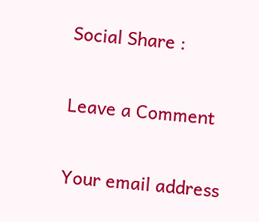Social Share :

Leave a Comment

Your email address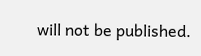will not be published.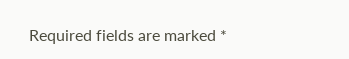Required fields are marked *